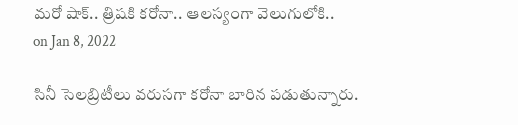మరో షాక్.. త్రిషకి కరోనా.. ఆలస్యంగా వెలుగులోకి..
on Jan 8, 2022

సినీ సెలబ్రిటీలు వరుసగా కరోనా బారిన పడుతున్నారు.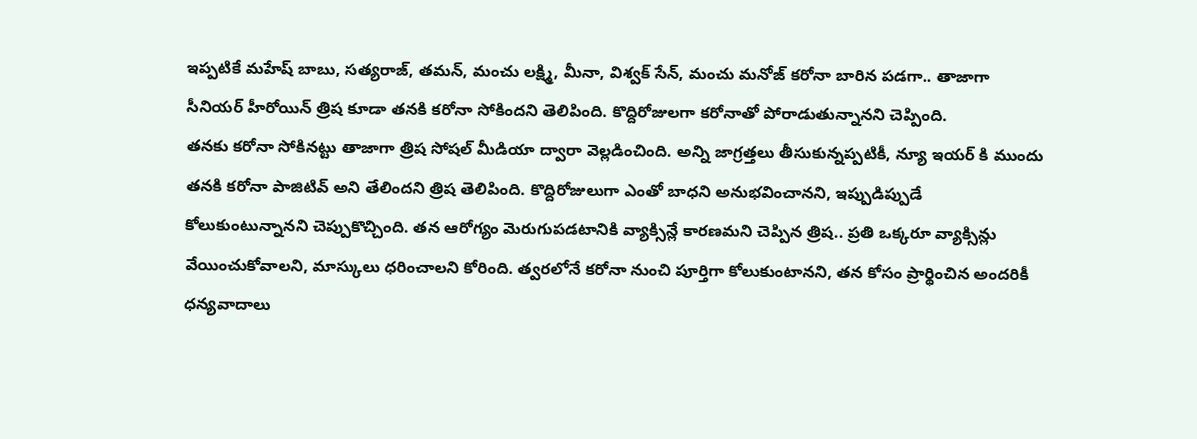ఇప్పటికే మహేష్ బాబు, సత్యరాజ్, తమన్, మంచు లక్ష్మి, మీనా, విశ్వక్ సేన్, మంచు మనోజ్ కరోనా బారిన పడగా.. తాజాగా సీనియర్ హీరోయిన్ త్రిష కూడా తనకి కరోనా సోకిందని తెలిపింది. కొద్దిరోజులగా కరోనాతో పోరాడుతున్నానని చెప్పింది.
తనకు కరోనా సోకినట్టు తాజాగా త్రిష సోషల్ మీడియా ద్వారా వెల్లడించింది. అన్ని జాగ్రత్తలు తీసుకున్నప్పటికీ, న్యూ ఇయర్ కి ముందు తనకి కరోనా పాజిటివ్ అని తేలిందని త్రిష తెలిపింది. కొద్దిరోజులుగా ఎంతో బాధని అనుభవించానని, ఇప్పుడిప్పుడే కోలుకుంటున్నానని చెప్పుకొచ్చింది. తన ఆరోగ్యం మెరుగుపడటానికి వ్యాక్సిన్లే కారణమని చెప్పిన త్రిష.. ప్రతి ఒక్కరూ వ్యాక్సిన్లు వేయించుకోవాలని, మాస్కులు ధరించాలని కోరింది. త్వరలోనే కరోనా నుంచి పూర్తిగా కోలుకుంటానని, తన కోసం ప్రార్థించిన అందరికీ ధన్యవాదాలు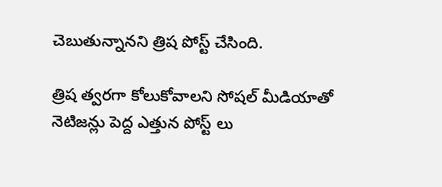చెబుతున్నానని త్రిష పోస్ట్ చేసింది.

త్రిష త్వరగా కోలుకోవాలని సోషల్ మీడియాతో నెటిజన్లు పెద్ద ఎత్తున పోస్ట్ లు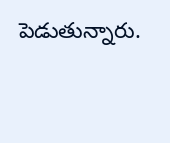పెడుతున్నారు.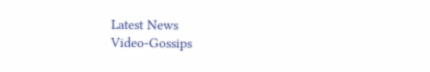Latest News
Video-Gossips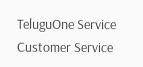TeluguOne Service
Customer Service